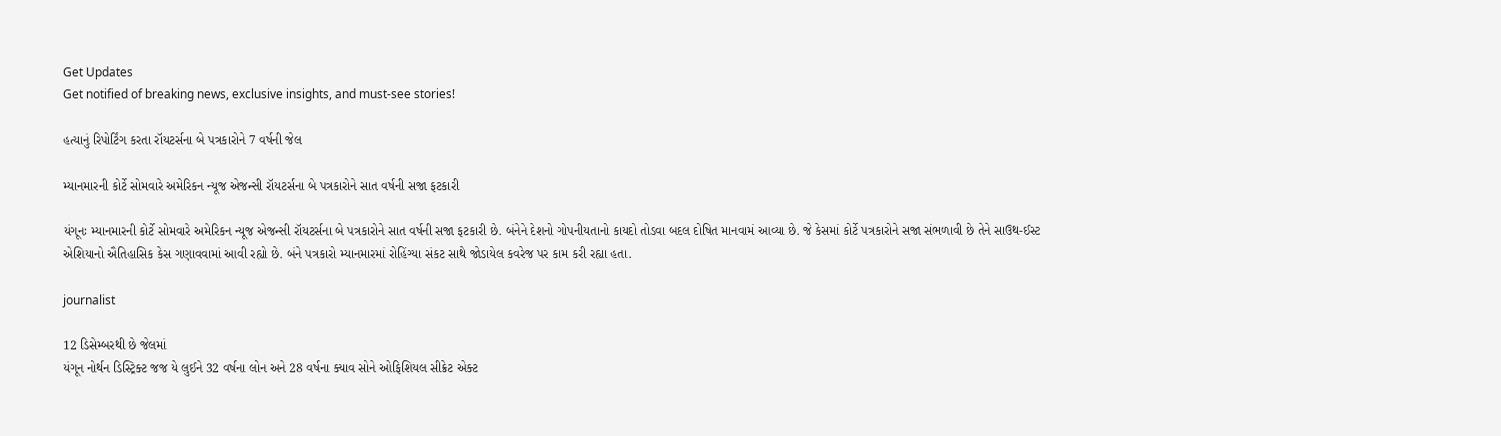Get Updates
Get notified of breaking news, exclusive insights, and must-see stories!

હત્યાનું રિપોર્ટિંગ કરતા રૉયટર્સના બે પત્રકારોને 7 વર્ષની જેલ

મ્યાનમારની કોર્ટે સોમવારે અમેરિકન ન્યૂજ એજન્સી રૉયટર્સના બે પત્રકારોને સાત વર્ષની સજા ફટકારી

યંગૂનઃ મ્યાનમારની કોર્ટે સોમવારે અમેરિકન ન્યૂજ એજન્સી રૉયટર્સના બે પત્રકારોને સાત વર્ષની સજા ફટકારી છે. બંનેને દેશનો ગોપનીયતાનો કાયદો તોડવા બદલ દોષિત માનવામં આવ્યા છે. જે કેસમાં કોર્ટે પત્રકારોને સજા સંભળાવી છે તેને સાઉથ-ઈસ્ટ એશિયાનો ઐતિહાસિક કેસ ગણાવવામાં આવી રહ્યો છે. બંને પત્રકારો મ્યાનમારમાં રોહિંગ્યા સંકટ સાથે જોડાયેલ કવરેજ પર કામ કરી રહ્યા હતા.

journalist

12 ડિસેમ્બરથી છે જેલમાં
યંગૂન નોર્થન ડિસ્ટ્રિક્ટ જજ યે લુઈને 32 વર્ષના લોન અને 28 વર્ષના ક્યાવ સોને ઓફિશિયલ સીક્રેટ એક્ટ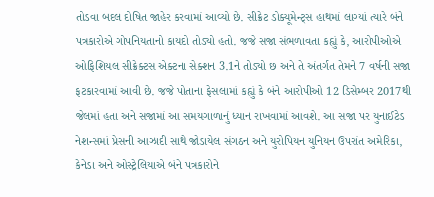તોડવા બદલ દોષિત જાહેર કરવામાં આવ્યો છે. સીક્રેટ ડોક્યૂમેન્ટ્સ હાથમાં લાગ્યાં ત્યારે બંને પત્રકારોએ ગોપનિયતાનો કાયદો તોડ્યો હતો. જજે સજા સંભળાવતા કહ્યું કે, આરોપીઓએ ઓફિશિયલ સીક્રેક્ટસ એક્ટના સેક્શન 3.1ને તોડ્યો છ અને તે અંતર્ગત તેમને 7 વર્ષની સજા ફટકારવામાં આવી છે. જજે પોતાના ફેસલામાં કહ્યું કે બંને આરોપીઓ 12 ડિસેમ્બર 2017થી જેલમાં હતા અને સજામાં આ સમયગાળાનું ધ્યાન રાખવામાં આવશે. આ સજા પર યુનાઈટેડ નેશન્સમાં પ્રેસની આઝાદી સાથે જોડાયેલ સંગઠન અને યુરોપિયન યુનિયન ઉપરાંત અમેરિકા, કેનેડા અને ઓસ્ટ્રેલિયાએ બંને પત્રકારોને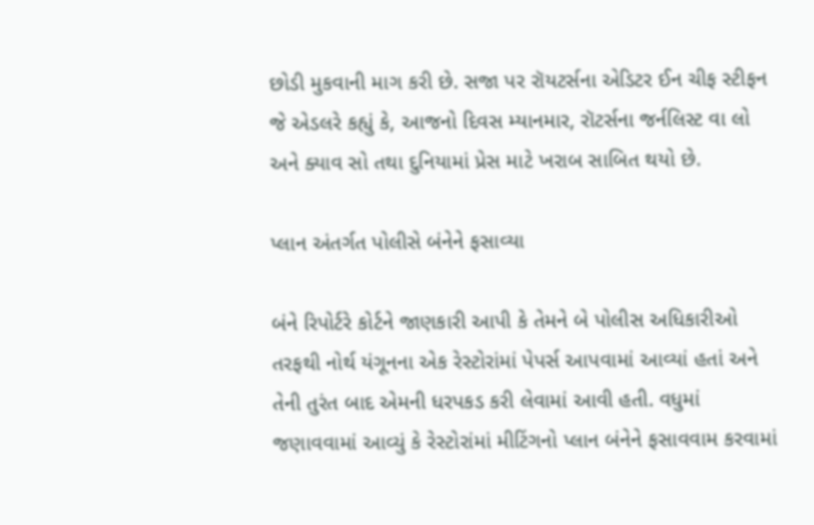છોડી મુકવાની માગ કરી છે. સજા પર રૉયટર્સના એડિટર ઈન ચીફ સ્ટીફન જે એડલરે કહ્યું કે, આજનો દિવસ મ્યાનમાર, રૉટર્સના જર્નલિસ્ટ વા લો અને ક્યાવ સો તથા દુનિયામાં પ્રેસ માટે ખરાબ સાબિત થયો છે.

પ્લાન અંતર્ગત પોલીસે બંનેને ફસાવ્યા

બંને રિપોર્ટરે કોર્ટને જાણકારી આપી કે તેમને બે પોલીસ અધિકારીઓ તરફથી નોર્થ યંગૂનના એક રેસ્ટોરાંમાં પેપર્સ આપવામાં આવ્યાં હતાં અને તેની તુરંત બાદ એમની ધરપકડ કરી લેવામાં આવી હતી. વધુમાં જણાવવામાં આવ્યું કે રેસ્ટોરાંમાં મીટિંગનો પ્લાન બંનેને ફસાવવામ કરવામાં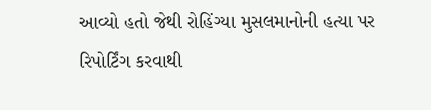આવ્યો હતો જેથી રોહિંગ્યા મુસલમાનોની હત્યા પર રિપોર્ટિંગ કરવાથી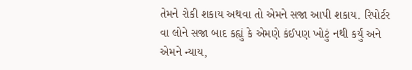તેમને રોકી શકાય અથવા તો એમને સજા આપી શકાય. રિપોર્ટર વા લોને સજા બાદ કહ્યું કે એમણે કંઈપણ ખોટું નથી કર્યું અને એમને ન્યાય,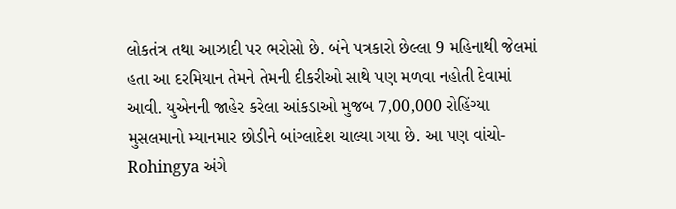લોકતંત્ર તથા આઝાદી પર ભરોસો છે. બંને પત્રકારો છેલ્લા 9 મહિનાથી જેલમાં હતા આ દરમિયાન તેમને તેમની દીકરીઓ સાથે પણ મળવા નહોતી દેવામાં આવી. યુએનની જાહેર કરેલા આંકડાઓ મુજબ 7,00,000 રોહિંગ્યા મુસલમાનો મ્યાનમાર છોડીને બાંગ્લાદેશ ચાલ્યા ગયા છે. આ પણ વાંચો- Rohingya અંગે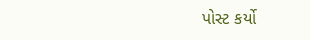પોસ્ટ કર્યો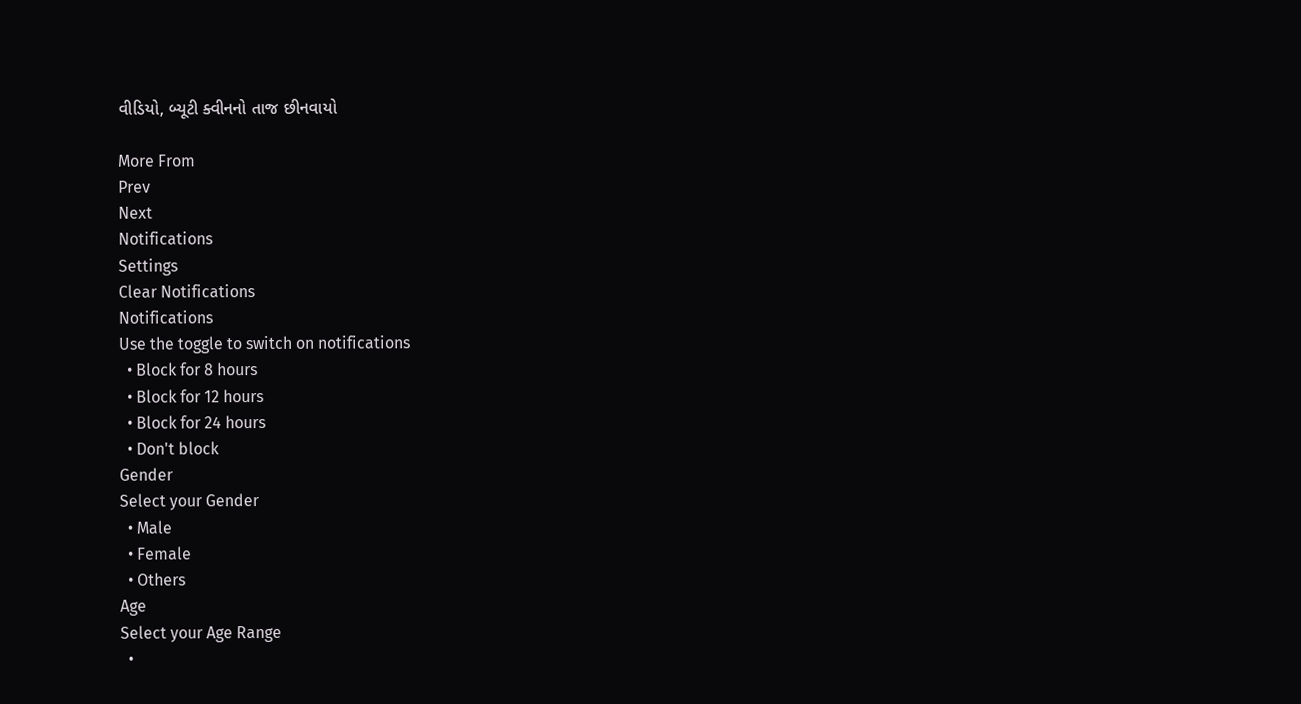વીડિયો, બ્યૂટી ક્વીનનો તાજ છીનવાયો

More From
Prev
Next
Notifications
Settings
Clear Notifications
Notifications
Use the toggle to switch on notifications
  • Block for 8 hours
  • Block for 12 hours
  • Block for 24 hours
  • Don't block
Gender
Select your Gender
  • Male
  • Female
  • Others
Age
Select your Age Range
  •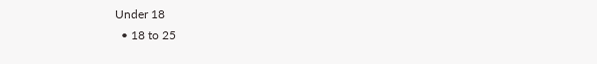Under 18
  • 18 to 25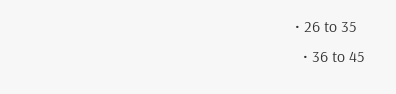• 26 to 35
  • 36 to 45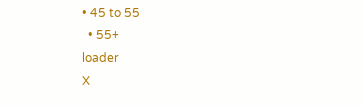• 45 to 55
  • 55+
loader
X